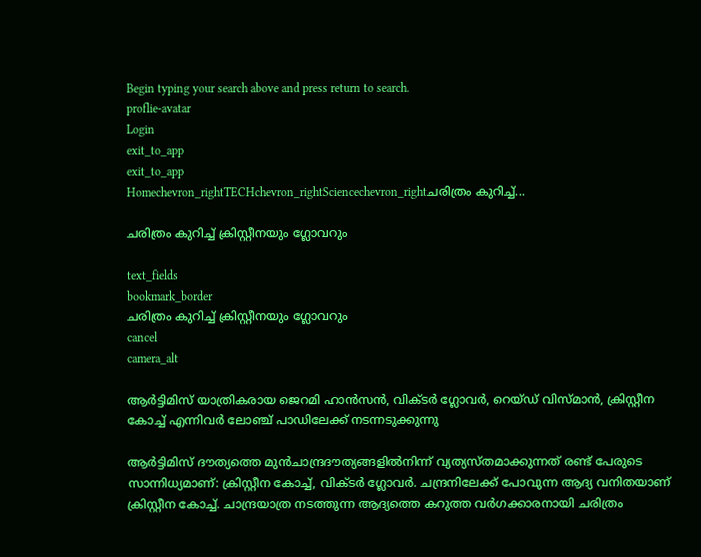Begin typing your search above and press return to search.
proflie-avatar
Login
exit_to_app
exit_to_app
Homechevron_rightTECHchevron_rightSciencechevron_rightചരിത്രം കുറിച്ച്...

ചരിത്രം കുറിച്ച് ക്രിസ്റ്റീനയും ഗ്ലോവറും

text_fields
bookmark_border
ചരിത്രം കുറിച്ച് ക്രിസ്റ്റീനയും ഗ്ലോവറും
cancel
camera_alt

ആർട്ടിമിസ് യാത്രികരായ ജെറമി ഹാൻസൻ, വിക്ടർ ഗ്ലോവർ, റെയ്ഡ് വിസ്മാൻ, ക്രിസ്റ്റീന കോച്ച് എന്നിവർ ലോഞ്ച് പാഡിലേക്ക് നടന്നടുക്കുന്നു

ആർട്ടിമിസ് ദൗത്യത്തെ മുൻചാന്ദ്രദൗത്യങ്ങളിൽനിന്ന് വ്യത്യസ്തമാക്കുന്നത് രണ്ട് പേരുടെ സാന്നിധ്യമാണ്: ക്രിസ്റ്റീന കോച്ച്, വിക്ടർ ഗ്ലോവർ. ചന്ദ്രനിലേക്ക് പോവുന്ന ആദ്യ വനിതയാണ് ക്രിസ്റ്റീന കോച്ച്. ചാന്ദ്രയാത്ര നടത്തുന്ന ആദ്യത്തെ കറുത്ത വർഗക്കാരനായി ചരിത്രം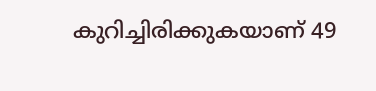കുറിച്ചിരിക്കുകയാണ് 49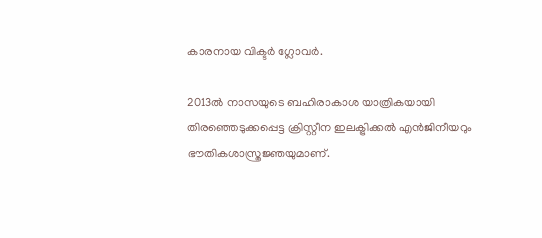കാരനായ വിക്ടർ ഗ്ലോവർ.

2013ൽ നാസയുടെ ബഹിരാകാശ യാത്രികയായി തിരഞ്ഞെടുക്കപ്പെട്ട ക്രിസ്റ്റീന ഇലക്ട്രിക്കൽ എൻജിനീയറും ഭൗതികശാസ്ത്രജ്ഞയുമാണ്.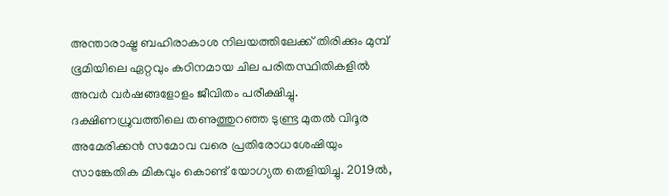അന്താരാഷ്ട്ര ബഹിരാകാശ നിലയത്തിലേക്ക് തിരിക്കും മുമ്പ് ഭൂമിയിലെ ഏറ്റവും കഠിനമായ ചില പരിതസ്ഥിതികളിൽ അവർ വർഷങ്ങളോളം ജീവിതം പരീക്ഷിച്ചു. ദക്ഷിണധ്രുവത്തിലെ തണുത്തുറഞ്ഞ ടുണ്ട്ര മുതൽ വിദൂര അമേരിക്കൻ സമോവ വരെ പ്രതിരോധശേഷിയും സാങ്കേതിക മികവും കൊണ്ട് യോഗ്യത തെളിയിച്ചു. 2019ൽ,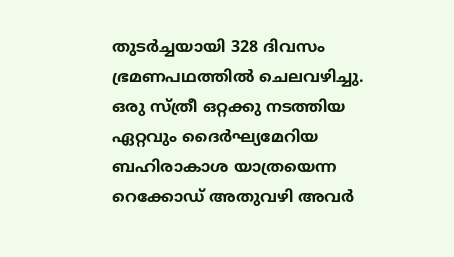തുടർച്ചയായി 328 ദിവസം ഭ്രമണപഥത്തിൽ ചെലവഴിച്ചു. ഒരു സ്ത്രീ ഒറ്റക്കു നടത്തിയ ഏറ്റവും ദൈർഘ്യമേറിയ ബഹിരാകാശ യാത്രയെന്ന റെക്കോഡ് അതുവഴി അവർ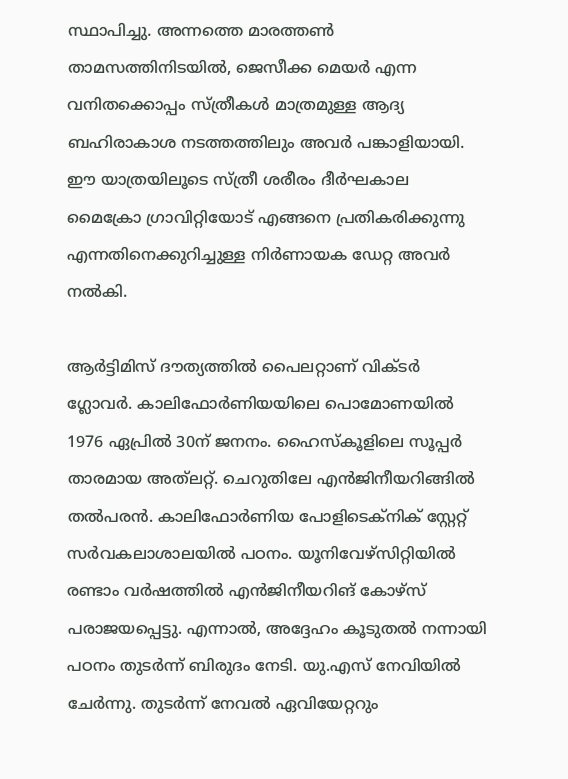സ്ഥാപിച്ചു. അന്നത്തെ മാരത്തൺ താമസത്തിനിടയിൽ, ജെസീക്ക മെയർ എന്ന വനിതക്കൊപ്പം സ്ത്രീകൾ മാത്രമുള്ള ആദ്യ ബഹിരാകാശ നടത്തത്തിലും അവർ പങ്കാളിയായി. ഈ യാത്രയിലൂടെ സ്ത്രീ ശരീരം ദീർഘകാല മൈക്രോ ഗ്രാവിറ്റിയോട് എങ്ങനെ പ്രതികരിക്കുന്നു എന്നതിനെക്കുറിച്ചുള്ള നിർണായക ഡേറ്റ അവർ നൽകി.

ആർട്ടിമിസ് ദൗത്യത്തിൽ പൈലറ്റാണ് വിക്ടർ ഗ്ലോവർ. കാലിഫോർണിയയിലെ പൊമോണയിൽ 1976 ഏപ്രിൽ 30ന് ജനനം. ഹൈസ്കൂളിലെ സൂപ്പർ താരമായ അത്‍ലറ്റ്. ചെറുതിലേ എൻജിനീയറിങ്ങിൽ തൽപരൻ. കാലിഫോർണിയ പോളിടെക്നിക് സ്റ്റേറ്റ് സർവകലാശാലയിൽ പഠനം. യൂനിവേഴ്‌സിറ്റിയിൽ രണ്ടാം വർഷത്തിൽ എൻജിനീയറിങ് കോഴ്‌സ് പരാജയപ്പെട്ടു. എന്നാൽ, അദ്ദേഹം കൂടുതൽ നന്നായി പഠനം തുടർന്ന് ബിരുദം നേടി. യു.എസ് നേവിയിൽ ചേർന്നു. തുടർന്ന് നേവൽ ഏവിയേറ്ററും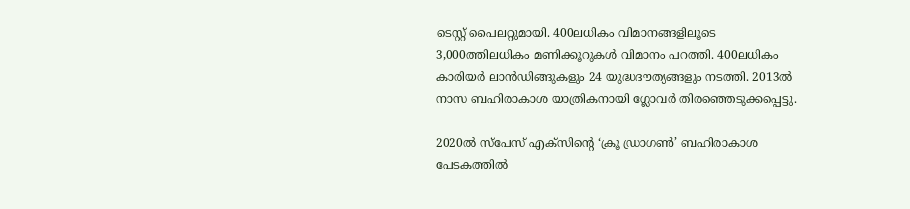ടെസ്റ്റ് പൈലറ്റുമായി. 400ലധികം വിമാനങ്ങളിലൂടെ 3,000ത്തിലധികം മണിക്കൂറുകൾ വിമാനം പറത്തി. 400ലധികം കാരിയർ ലാൻഡിങ്ങുകളും 24 യുദ്ധദൗത്യങ്ങളും നടത്തി. 2013ൽ നാസ ബഹിരാകാശ യാത്രികനായി ഗ്ലോവർ തിരഞ്ഞെടുക്കപ്പെട്ടു.

2020ൽ സ്‌പേസ് എക്‌സിന്റെ ‘ക്രൂ ഡ്രാഗൺ’ ബഹിരാകാശ പേടകത്തിൽ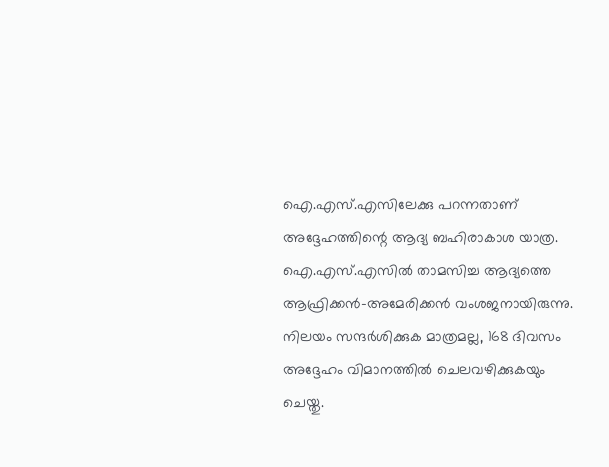ഐ‌.എസ്‌.എസിലേക്കു പറന്നതാണ് അദ്ദേഹത്തിന്റെ ആദ്യ ബഹിരാകാശ യാത്ര. ഐ‌.എസ്‌.എസിൽ താമസിച്ച ആദ്യത്തെ ആഫ്രിക്കൻ-അമേരിക്കൻ വംശജനായിരുന്നു. നിലയം സന്ദർശിക്കുക മാത്രമല്ല, 168 ദിവസം അദ്ദേഹം വിമാനത്തിൽ ചെലവഴിക്കുകയും ചെയ്തു.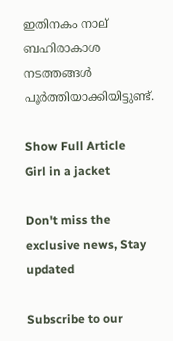ഇതിനകം നാല് ബഹിരാകാശ നടത്തങ്ങൾ പൂർത്തിയാക്കിയിട്ടുണ്ട്.

Show Full Article
Girl in a jacket

Don't miss the exclusive news, Stay updated

Subscribe to our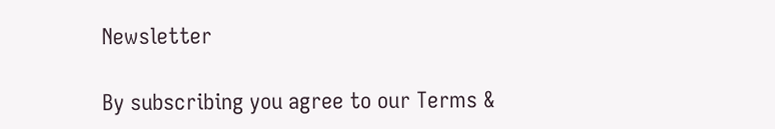Newsletter

By subscribing you agree to our Terms &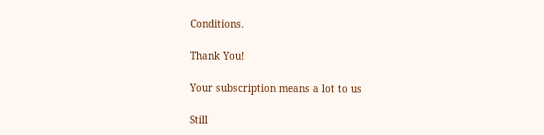Conditions.

Thank You!

Your subscription means a lot to us

Still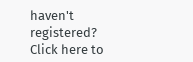haven't registered? Click here to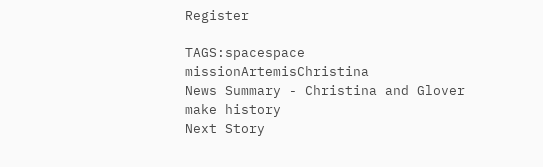Register

TAGS:spacespace missionArtemisChristina
News Summary - Christina and Glover make history
Next Story